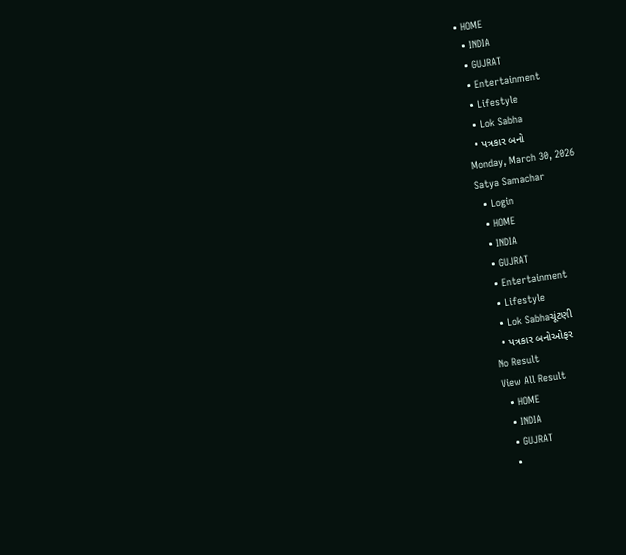• HOME
  • INDIA
  • GUJRAT
  • Entertainment
  • Lifestyle
  • Lok Sabha
  • પત્રકાર બનો
Monday, March 30, 2026
Satya Samachar
  • Login
  • HOME
  • INDIA
  • GUJRAT
  • Entertainment
  • Lifestyle
  • Lok Sabhaચૂંટણી
  • પત્રકાર બનોઓફર
No Result
View All Result
  • HOME
  • INDIA
  • GUJRAT
  •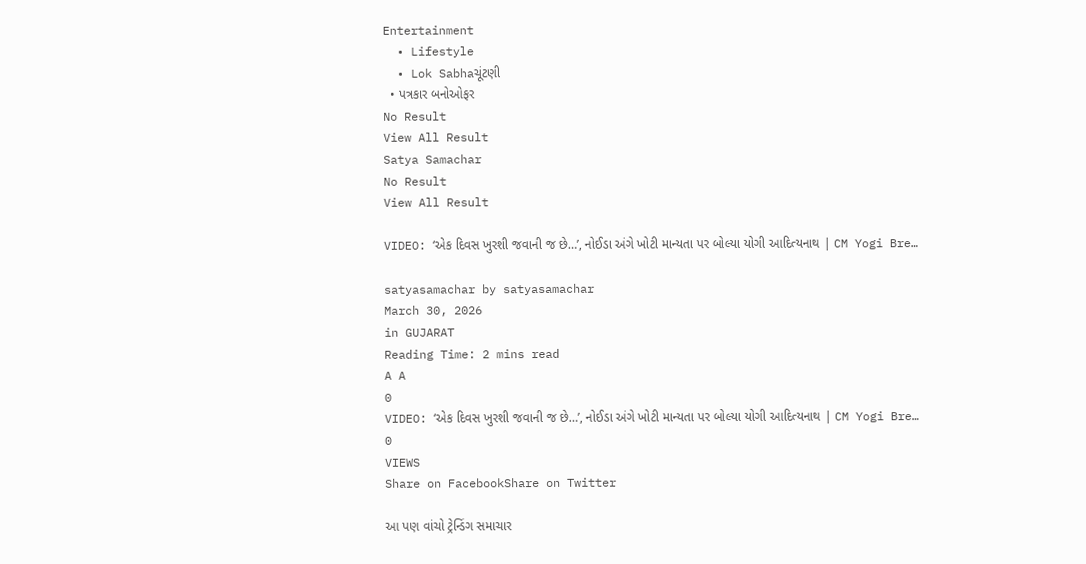Entertainment
  • Lifestyle
  • Lok Sabhaચૂંટણી
  • પત્રકાર બનોઓફર
No Result
View All Result
Satya Samachar
No Result
View All Result

VIDEO: ‘એક દિવસ ખુરશી જવાની જ છે…’, નોઈડા અંગે ખોટી માન્યતા પર બોલ્યા યોગી આદિત્યનાથ | CM Yogi Bre…

satyasamachar by satyasamachar
March 30, 2026
in GUJARAT
Reading Time: 2 mins read
A A
0
VIDEO: ‘એક દિવસ ખુરશી જવાની જ છે…’, નોઈડા અંગે ખોટી માન્યતા પર બોલ્યા યોગી આદિત્યનાથ | CM Yogi Bre…
0
VIEWS
Share on FacebookShare on Twitter

આ પણ વાંચો ટ્રેન્ડિંગ સમાચાર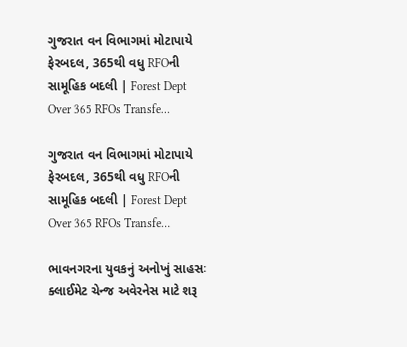ગુજરાત વન વિભાગમાં મોટાપાયે ફેરબદલ, 365થી વધુ RFOની સામૂહિક બદલી | Forest Dept Over 365 RFOs Transfe…

ગુજરાત વન વિભાગમાં મોટાપાયે ફેરબદલ, 365થી વધુ RFOની સામૂહિક બદલી | Forest Dept Over 365 RFOs Transfe…

ભાવનગરના યુવકનું અનોખું સાહસઃ ક્લાઈમેટ ચેન્જ અવેરનેસ માટે શરૂ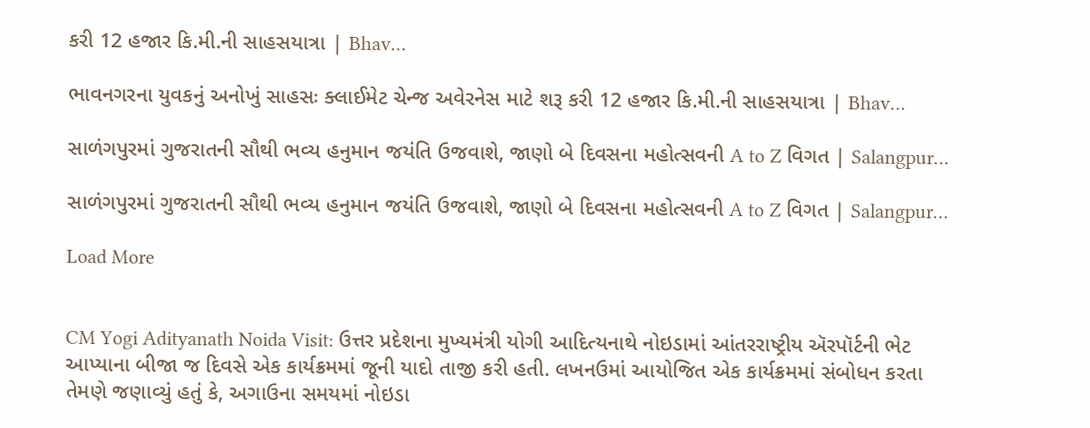કરી 12 હજાર કિ.મી.ની સાહસયાત્રા | Bhav…

ભાવનગરના યુવકનું અનોખું સાહસઃ ક્લાઈમેટ ચેન્જ અવેરનેસ માટે શરૂ કરી 12 હજાર કિ.મી.ની સાહસયાત્રા | Bhav…

સાળંગપુરમાં ગુજરાતની સૌથી ભવ્ય હનુમાન જયંતિ ઉજવાશે, જાણો બે દિવસના મહોત્સવની A to Z વિગત | Salangpur…

સાળંગપુરમાં ગુજરાતની સૌથી ભવ્ય હનુમાન જયંતિ ઉજવાશે, જાણો બે દિવસના મહોત્સવની A to Z વિગત | Salangpur…

Load More


CM Yogi Adityanath Noida Visit: ઉત્તર પ્રદેશના મુખ્યમંત્રી યોગી આદિત્યનાથે નોઇડામાં આંતરરાષ્ટ્રીય ઍરપૉર્ટની ભેટ આપ્યાના બીજા જ દિવસે એક કાર્યક્રમમાં જૂની યાદો તાજી કરી હતી. લખનઉમાં આયોજિત એક કાર્યક્રમમાં સંબોધન કરતા તેમણે જણાવ્યું હતું કે, અગાઉના સમયમાં નોઇડા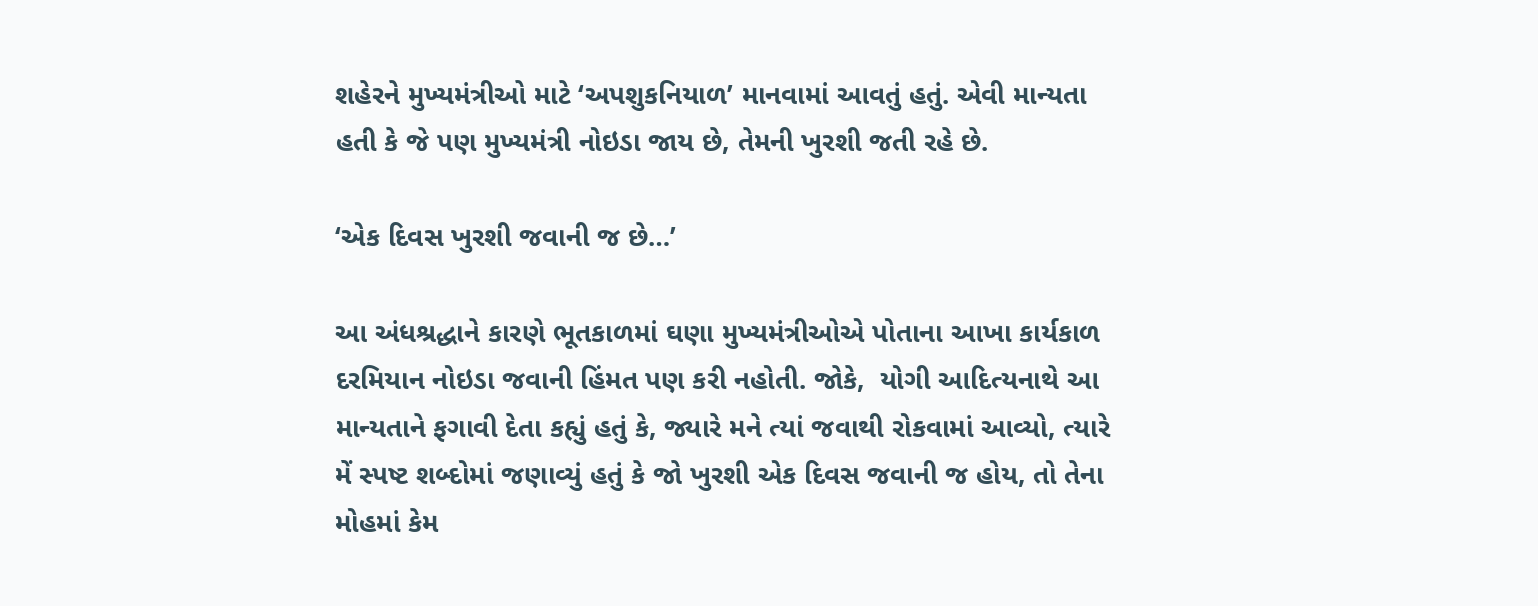શહેરને મુખ્યમંત્રીઓ માટે ‘અપશુકનિયાળ’ માનવામાં આવતું હતું. એવી માન્યતા હતી કે જે પણ મુખ્યમંત્રી નોઇડા જાય છે, તેમની ખુરશી જતી રહે છે.

‘એક દિવસ ખુરશી જવાની જ છે…’

આ અંધશ્રદ્ધાને કારણે ભૂતકાળમાં ઘણા મુખ્યમંત્રીઓએ પોતાના આખા કાર્યકાળ દરમિયાન નોઇડા જવાની હિંમત પણ કરી નહોતી. જોકે,  યોગી આદિત્યનાથે આ માન્યતાને ફગાવી દેતા કહ્યું હતું કે, જ્યારે મને ત્યાં જવાથી રોકવામાં આવ્યો, ત્યારે મેં સ્પષ્ટ શબ્દોમાં જણાવ્યું હતું કે જો ખુરશી એક દિવસ જવાની જ હોય, તો તેના મોહમાં કેમ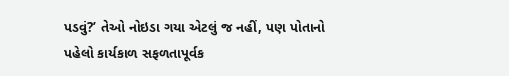પડવું?’ તેઓ નોઇડા ગયા એટલું જ નહીં, પણ પોતાનો પહેલો કાર્યકાળ સફળતાપૂર્વક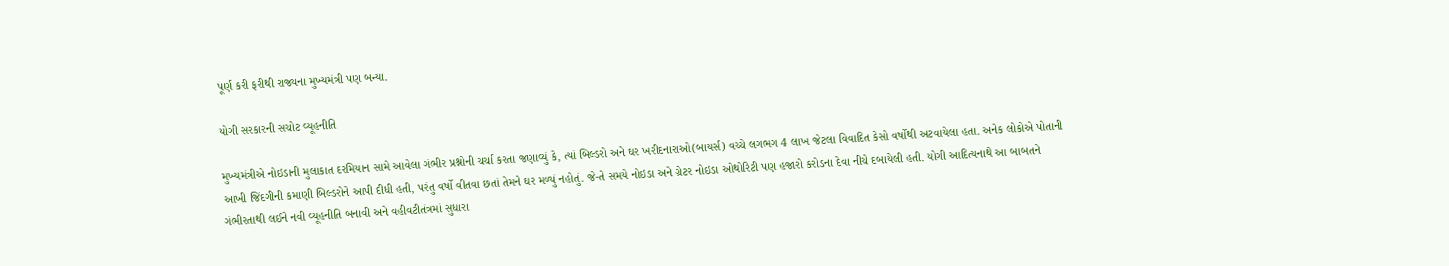પૂર્ણ કરી ફરીથી રાજ્યના મુખ્યમંત્રી પણ બન્યા.

યોગી સરકારની સચોટ વ્યૂહનીતિ

મુખ્યમંત્રીએ નોઇડાની મુલાકાત દરમિયાન સામે આવેલા ગંભીર પ્રશ્નોની ચર્ચા કરતા જણાવ્યું કે, ત્યાં બિલ્ડરો અને ઘર ખરીદનારાઓ(બાયર્સ) વચ્ચે લગભગ 4 લાખ જેટલા વિવાદિત કેસો વર્ષોથી અટવાયેલા હતા. અનેક લોકોએ પોતાની આખી જિંદગીની કમાણી બિલ્ડરોને આપી દીધી હતી, પરંતુ વર્ષો વીતવા છતાં તેમને ઘર મળ્યું નહોતું. જે-તે સમયે નોઇડા અને ગ્રેટર નોઇડા ઓથોરિટી પણ હજારો કરોડના દેવા નીચે દબાયેલી હતી. યોગી આદિત્યનાથે આ બાબતને ગંભીરતાથી લઈને નવી વ્યૂહનીતિ બનાવી અને વહીવટીતંત્રમાં સુધારા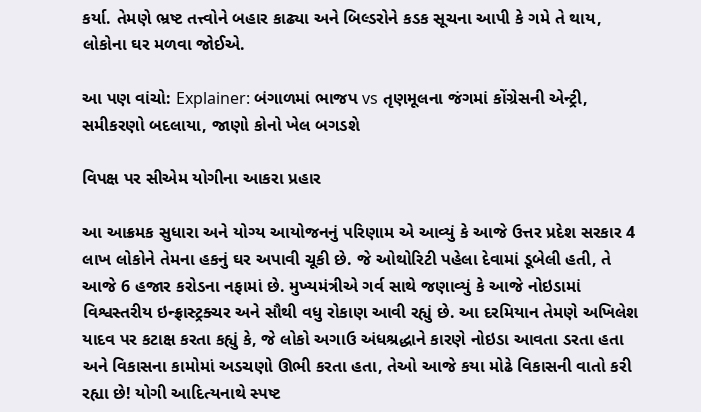કર્યા. તેમણે ભ્રષ્ટ તત્ત્વોને બહાર કાઢ્યા અને બિલ્ડરોને કડક સૂચના આપી કે ગમે તે થાય, લોકોના ઘર મળવા જોઈએ.

આ પણ વાંચો: Explainer: બંગાળમાં ભાજપ vs તૃણમૂલના જંગમાં કોંગ્રેસની એન્ટ્રી, સમીકરણો બદલાયા, જાણો કોનો ખેલ બગડશે

વિપક્ષ પર સીએમ યોગીના આકરા પ્રહાર

આ આક્રમક સુધારા અને યોગ્ય આયોજનનું પરિણામ એ આવ્યું કે આજે ઉત્તર પ્રદેશ સરકાર 4 લાખ લોકોને તેમના હકનું ઘર અપાવી ચૂકી છે. જે ઓથોરિટી પહેલા દેવામાં ડૂબેલી હતી, તે આજે 6 હજાર કરોડના નફામાં છે. મુખ્યમંત્રીએ ગર્વ સાથે જણાવ્યું કે આજે નોઇડામાં વિશ્વસ્તરીય ઇન્ફ્રાસ્ટ્રક્ચર અને સૌથી વધુ રોકાણ આવી રહ્યું છે. આ દરમિયાન તેમણે અખિલેશ યાદવ પર કટાક્ષ કરતા કહ્યું કે, જે લોકો અગાઉ અંધશ્રદ્ધાને કારણે નોઇડા આવતા ડરતા હતા અને વિકાસના કામોમાં અડચણો ઊભી કરતા હતા, તેઓ આજે કયા મોઢે વિકાસની વાતો કરી રહ્યા છે! યોગી આદિત્યનાથે સ્પષ્ટ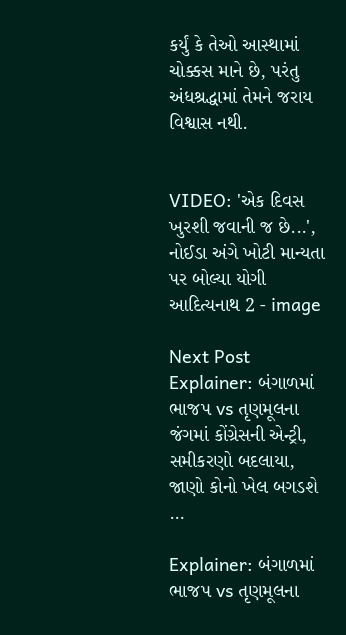કર્યું કે તેઓ આસ્થામાં ચોક્કસ માને છે, પરંતુ અંધશ્રદ્ધામાં તેમને જરાય વિશ્વાસ નથી.


VIDEO: 'એક દિવસ ખુરશી જવાની જ છે...', નોઈડા અંગે ખોટી માન્યતા પર બોલ્યા યોગી આદિત્યનાથ 2 - image

Next Post
Explainer: બંગાળમાં ભાજપ vs તૃણમૂલના જંગમાં કોંગ્રેસની એન્ટ્રી, સમીકરણો બદલાયા, જાણો કોનો ખેલ બગડશે …

Explainer: બંગાળમાં ભાજપ vs તૃણમૂલના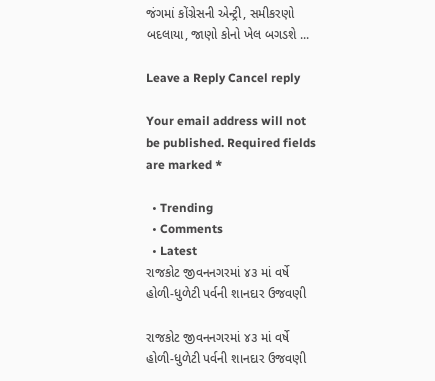જંગમાં કોંગ્રેસની એન્ટ્રી, સમીકરણો બદલાયા, જાણો કોનો ખેલ બગડશે ...

Leave a Reply Cancel reply

Your email address will not be published. Required fields are marked *

  • Trending
  • Comments
  • Latest
રાજકોટ જીવનનગરમાં ૪૩ માં વર્ષે હોળી-ધુળેટી પર્વની શાનદાર ઉજવણી

રાજકોટ જીવનનગરમાં ૪૩ માં વર્ષે હોળી-ધુળેટી પર્વની શાનદાર ઉજવણી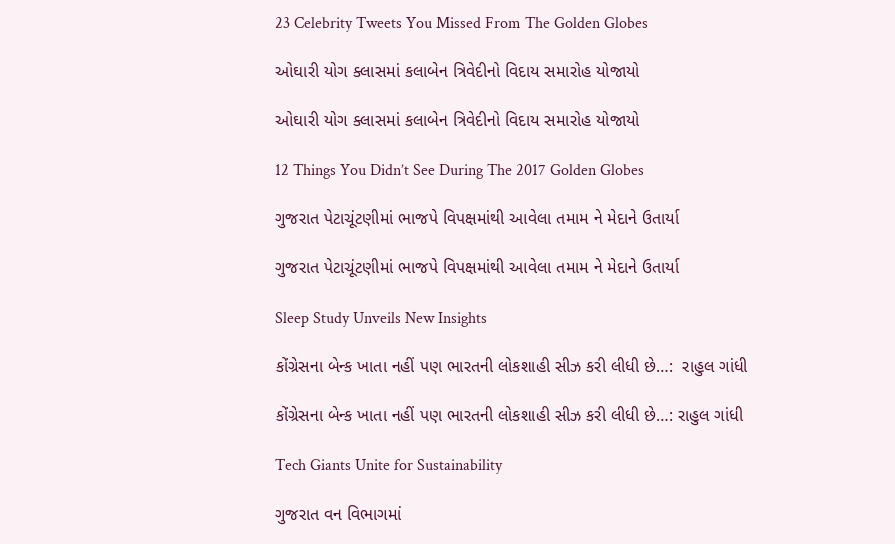23 Celebrity Tweets You Missed From The Golden Globes

ઓઘારી યોગ ક્લાસમાં કલાબેન ત્રિવેદીનો વિદાય સમારોહ યોજાયો

ઓઘારી યોગ ક્લાસમાં કલાબેન ત્રિવેદીનો વિદાય સમારોહ યોજાયો

12 Things You Didn’t See During The 2017 Golden Globes

ગુજરાત પેટાચૂંટણીમાં ભાજપે વિપક્ષમાંથી આવેલા તમામ ને મેદાને ઉતાર્યા

ગુજરાત પેટાચૂંટણીમાં ભાજપે વિપક્ષમાંથી આવેલા તમામ ને મેદાને ઉતાર્યા

Sleep Study Unveils New Insights

કોંગ્રેસના બેન્ક ખાતા નહીં પણ ભારતની લોકશાહી સીઝ કરી લીધી છે…:  રાહુલ ગાંધી

કોંગ્રેસના બેન્ક ખાતા નહીં પણ ભારતની લોકશાહી સીઝ કરી લીધી છે…: રાહુલ ગાંધી

Tech Giants Unite for Sustainability

ગુજરાત વન વિભાગમાં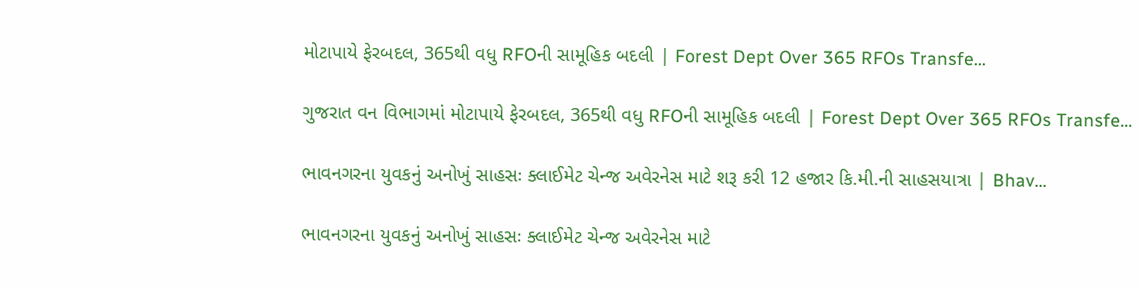મોટાપાયે ફેરબદલ, 365થી વધુ RFOની સામૂહિક બદલી | Forest Dept Over 365 RFOs Transfe…

ગુજરાત વન વિભાગમાં મોટાપાયે ફેરબદલ, 365થી વધુ RFOની સામૂહિક બદલી | Forest Dept Over 365 RFOs Transfe…

ભાવનગરના યુવકનું અનોખું સાહસઃ ક્લાઈમેટ ચેન્જ અવેરનેસ માટે શરૂ કરી 12 હજાર કિ.મી.ની સાહસયાત્રા | Bhav…

ભાવનગરના યુવકનું અનોખું સાહસઃ ક્લાઈમેટ ચેન્જ અવેરનેસ માટે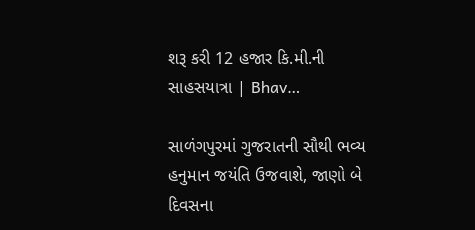શરૂ કરી 12 હજાર કિ.મી.ની સાહસયાત્રા | Bhav…

સાળંગપુરમાં ગુજરાતની સૌથી ભવ્ય હનુમાન જયંતિ ઉજવાશે, જાણો બે દિવસના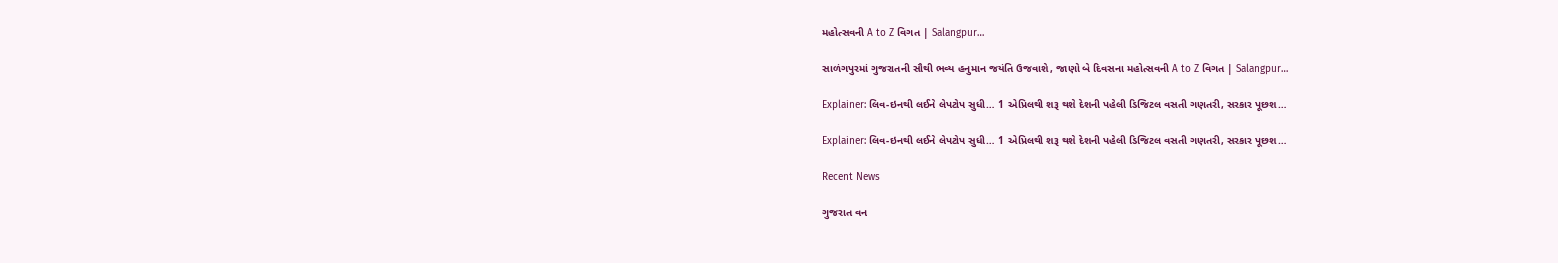મહોત્સવની A to Z વિગત | Salangpur…

સાળંગપુરમાં ગુજરાતની સૌથી ભવ્ય હનુમાન જયંતિ ઉજવાશે, જાણો બે દિવસના મહોત્સવની A to Z વિગત | Salangpur…

Explainer: લિવ-ઇનથી લઈને લેપટોપ સુધી… 1 એપ્રિલથી શરૂ થશે દેશની પહેલી ડિજિટલ વસતી ગણતરી, સરકાર પૂછશ…

Explainer: લિવ-ઇનથી લઈને લેપટોપ સુધી… 1 એપ્રિલથી શરૂ થશે દેશની પહેલી ડિજિટલ વસતી ગણતરી, સરકાર પૂછશ…

Recent News

ગુજરાત વન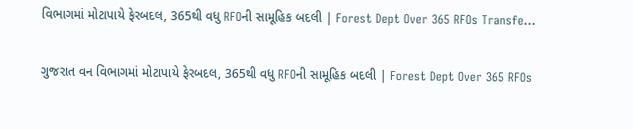વિભાગમાં મોટાપાયે ફેરબદલ, 365થી વધુ RFOની સામૂહિક બદલી | Forest Dept Over 365 RFOs Transfe…

ગુજરાત વન વિભાગમાં મોટાપાયે ફેરબદલ, 365થી વધુ RFOની સામૂહિક બદલી | Forest Dept Over 365 RFOs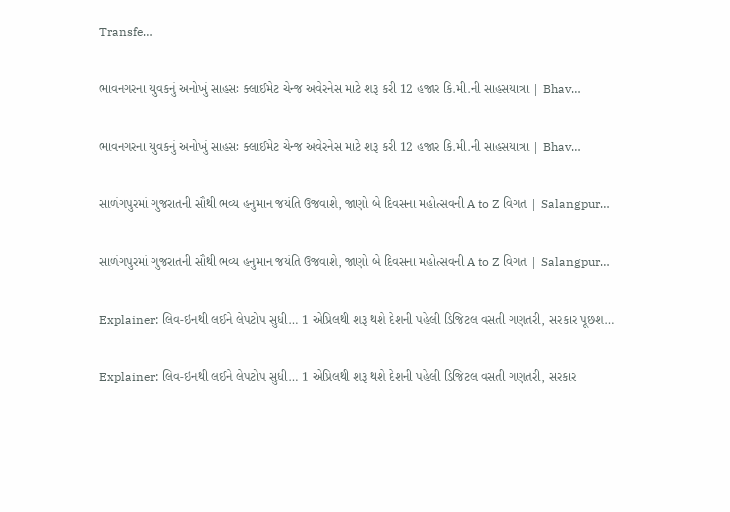Transfe…

ભાવનગરના યુવકનું અનોખું સાહસઃ ક્લાઈમેટ ચેન્જ અવેરનેસ માટે શરૂ કરી 12 હજાર કિ.મી.ની સાહસયાત્રા | Bhav…

ભાવનગરના યુવકનું અનોખું સાહસઃ ક્લાઈમેટ ચેન્જ અવેરનેસ માટે શરૂ કરી 12 હજાર કિ.મી.ની સાહસયાત્રા | Bhav…

સાળંગપુરમાં ગુજરાતની સૌથી ભવ્ય હનુમાન જયંતિ ઉજવાશે, જાણો બે દિવસના મહોત્સવની A to Z વિગત | Salangpur…

સાળંગપુરમાં ગુજરાતની સૌથી ભવ્ય હનુમાન જયંતિ ઉજવાશે, જાણો બે દિવસના મહોત્સવની A to Z વિગત | Salangpur…

Explainer: લિવ-ઇનથી લઈને લેપટોપ સુધી… 1 એપ્રિલથી શરૂ થશે દેશની પહેલી ડિજિટલ વસતી ગણતરી, સરકાર પૂછશ…

Explainer: લિવ-ઇનથી લઈને લેપટોપ સુધી… 1 એપ્રિલથી શરૂ થશે દેશની પહેલી ડિજિટલ વસતી ગણતરી, સરકાર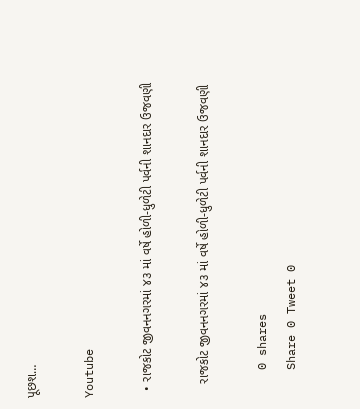પૂછશ…

Youtube

  • રાજકોટ જીવનનગરમાં ૪૩ માં વર્ષે હોળી-ધુળેટી પર્વની શાનદાર ઉજવણી

    રાજકોટ જીવનનગરમાં ૪૩ માં વર્ષે હોળી-ધુળેટી પર્વની શાનદાર ઉજવણી

    0 shares
    Share 0 Tweet 0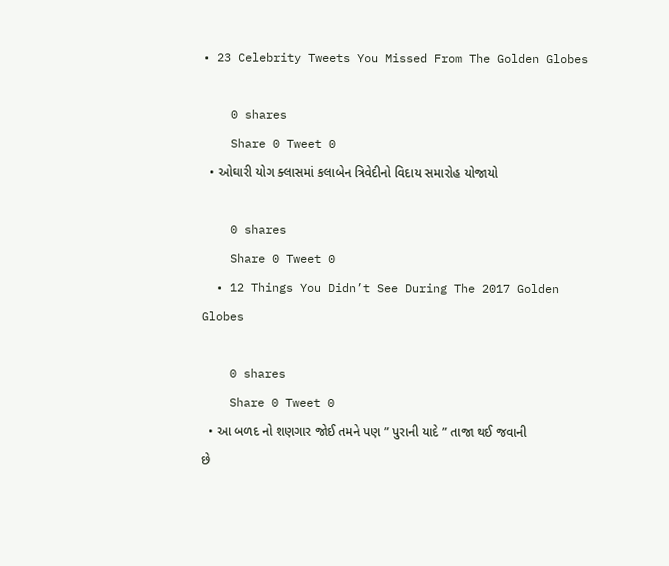• 23 Celebrity Tweets You Missed From The Golden Globes

    0 shares
    Share 0 Tweet 0
  • ઓઘારી યોગ ક્લાસમાં કલાબેન ત્રિવેદીનો વિદાય સમારોહ યોજાયો

    0 shares
    Share 0 Tweet 0
  • 12 Things You Didn’t See During The 2017 Golden Globes

    0 shares
    Share 0 Tweet 0
  • આ બળદ નો શણગાર જોઈ તમને પણ ” પુરાની યાદે ” તાજા થઈ જવાની છે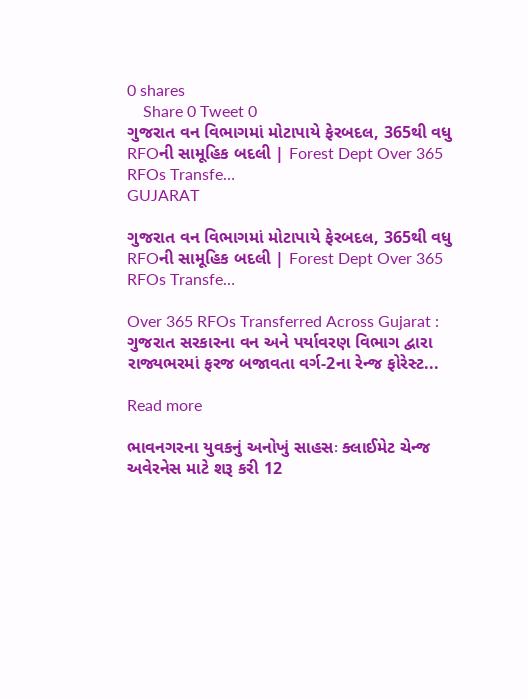0 shares
    Share 0 Tweet 0
ગુજરાત વન વિભાગમાં મોટાપાયે ફેરબદલ, 365થી વધુ RFOની સામૂહિક બદલી | Forest Dept Over 365 RFOs Transfe…
GUJARAT

ગુજરાત વન વિભાગમાં મોટાપાયે ફેરબદલ, 365થી વધુ RFOની સામૂહિક બદલી | Forest Dept Over 365 RFOs Transfe…

Over 365 RFOs Transferred Across Gujarat : ગુજરાત સરકારના વન અને પર્યાવરણ વિભાગ દ્વારા રાજ્યભરમાં ફરજ બજાવતા વર્ગ-2ના રેન્જ ફોરેસ્ટ...

Read more

ભાવનગરના યુવકનું અનોખું સાહસઃ ક્લાઈમેટ ચેન્જ અવેરનેસ માટે શરૂ કરી 12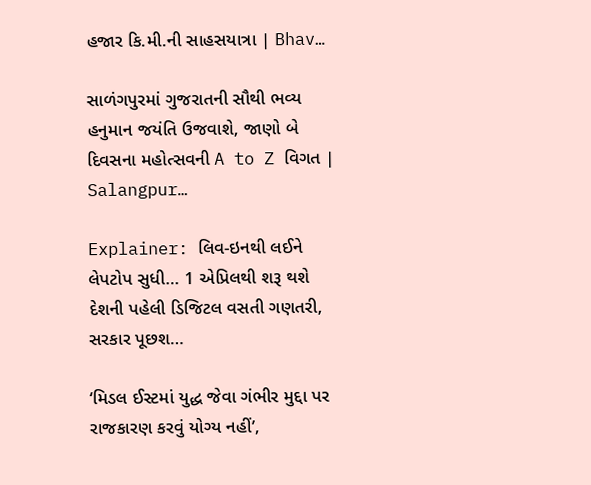હજાર કિ.મી.ની સાહસયાત્રા | Bhav…

સાળંગપુરમાં ગુજરાતની સૌથી ભવ્ય હનુમાન જયંતિ ઉજવાશે, જાણો બે દિવસના મહોત્સવની A to Z વિગત | Salangpur…

Explainer: લિવ-ઇનથી લઈને લેપટોપ સુધી… 1 એપ્રિલથી શરૂ થશે દેશની પહેલી ડિજિટલ વસતી ગણતરી, સરકાર પૂછશ…

‘મિડલ ઈસ્ટમાં યુદ્ધ જેવા ગંભીર મુદ્દા પર રાજકારણ કરવું યોગ્ય નહીં’,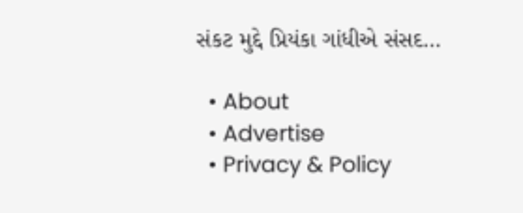સંકટ મુદ્દે પ્રિયંકા ગાંધીએ સંસદ…

  • About
  • Advertise
  • Privacy & Policy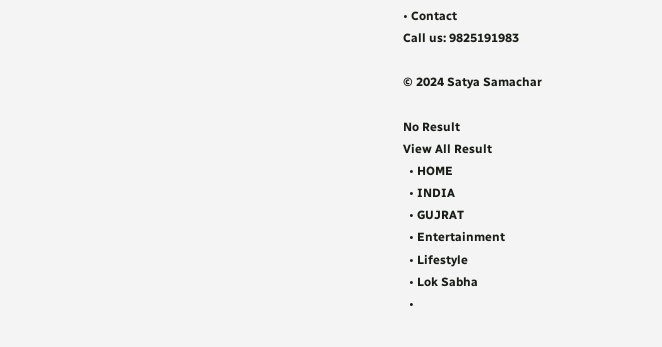• Contact
Call us: 9825191983

© 2024 Satya Samachar

No Result
View All Result
  • HOME
  • INDIA
  • GUJRAT
  • Entertainment
  • Lifestyle
  • Lok Sabha
  •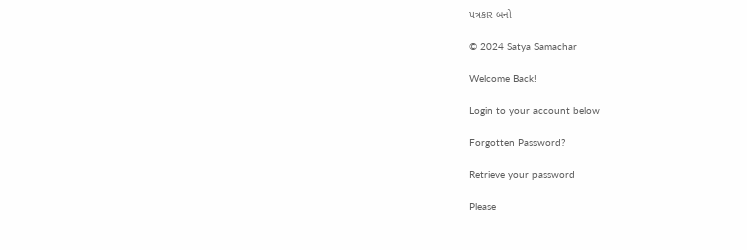પત્રકાર બનો

© 2024 Satya Samachar

Welcome Back!

Login to your account below

Forgotten Password?

Retrieve your password

Please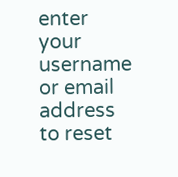enter your username or email address to reset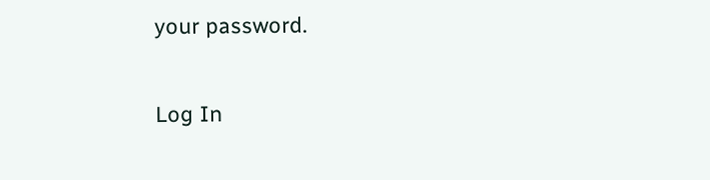your password.

Log In